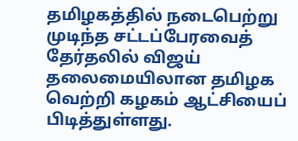தமிழகத்தில் நடைபெற்று முடிந்த சட்டப்பேரவைத் தேர்தலில் விஜய் தலைமையிலான தமிழக வெற்றி கழகம் ஆட்சியைப் பிடித்துள்ளது.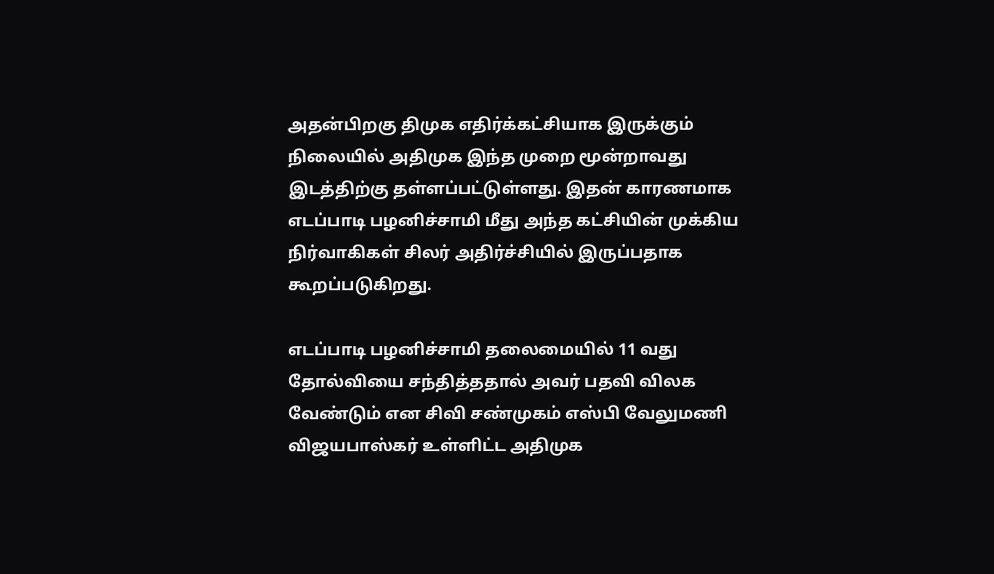அதன்பிறகு திமுக எதிர்க்கட்சியாக இருக்கும் நிலையில் அதிமுக இந்த முறை மூன்றாவது இடத்திற்கு தள்ளப்பட்டுள்ளது. இதன் காரணமாக எடப்பாடி பழனிச்சாமி மீது அந்த கட்சியின் முக்கிய நிர்வாகிகள் சிலர் அதிர்ச்சியில் இருப்பதாக கூறப்படுகிறது‌.

எடப்பாடி பழனிச்சாமி தலைமையில் 11 வது தோல்வியை சந்தித்ததால் அவர் பதவி விலக வேண்டும் என சிவி சண்முகம் எஸ்பி வேலுமணி விஜயபாஸ்கர் உள்ளிட்ட அதிமுக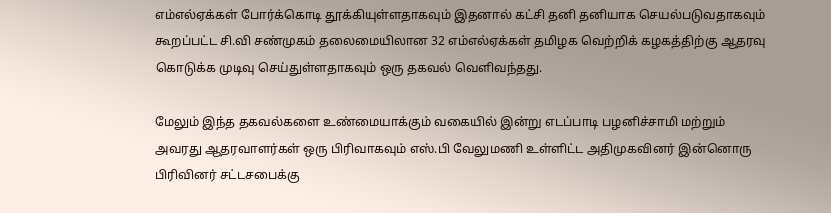எம்எல்ஏக்கள் போர்க்கொடி தூக்கியுள்ளதாகவும் இதனால் கட்சி தனி தனியாக செயல்படுவதாகவும் கூறப்பட்ட சி.வி சண்முகம் தலைமையிலான 32 எம்எல்ஏக்கள் தமிழக வெற்றிக் கழகத்திற்கு ஆதரவு கொடுக்க முடிவு செய்துள்ளதாகவும் ஒரு தகவல் வெளிவந்தது.

மேலும் இந்த தகவல்களை உண்மையாக்கும் வகையில் இன்று எடப்பாடி பழனிச்சாமி மற்றும் அவரது ஆதரவாளர்கள் ஒரு பிரிவாகவும் எஸ்‌.பி வேலுமணி உள்ளிட்ட அதிமுகவினர் இன்னொரு பிரிவினர் சட்டசபைக்கு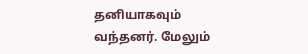தனியாகவும் வந்தனர். மேலும்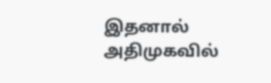இதனால் அதிமுகவில்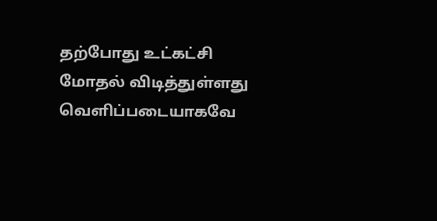தற்போது உட்கட்சி மோதல் விடித்துள்ளது வெளிப்படையாகவே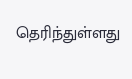தெரிந்துள்ளது